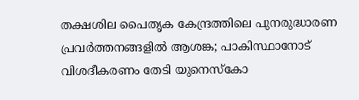തക്ഷശില പൈതൃക കേന്ദ്രത്തിലെ പുനരുദ്ധാരണ പ്രവർത്തനങ്ങളിൽ ആശങ്ക; പാകിസ്ഥാനോട് വിശദീകരണം തേടി യുനെസ്കോ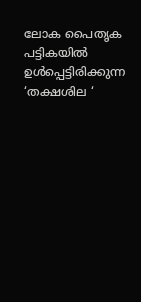ലോക പൈതൃക പട്ടികയിൽ ഉൾപ്പെട്ടിരിക്കുന്ന ‘തക്ഷശില ‘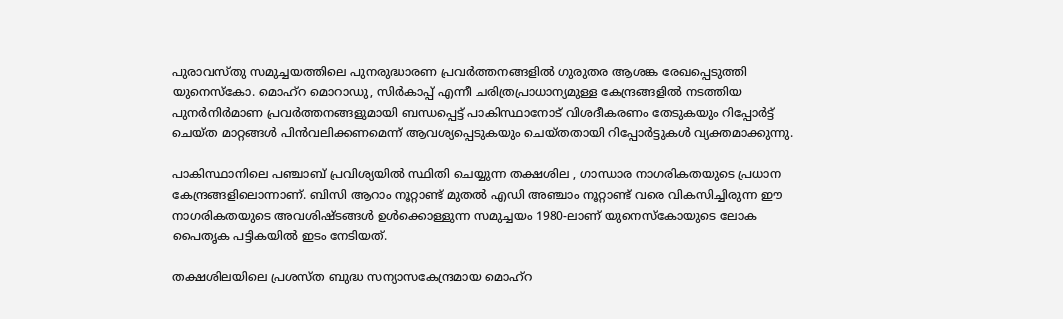പുരാവസ്തു സമുച്ചയത്തിലെ പുനരുദ്ധാരണ പ്രവർത്തനങ്ങളിൽ ഗുരുതര ആശങ്ക രേഖപ്പെടുത്തി യുനെസ്കോ. മൊഹ്‌റ മൊറാഡു, സിർകാപ്പ് എന്നീ ചരിത്രപ്രാധാന്യമുള്ള കേന്ദ്രങ്ങളിൽ നടത്തിയ പുനർനിർമാണ പ്രവർത്തനങ്ങളുമായി ബന്ധപ്പെട്ട് പാകിസ്ഥാനോട് വിശദീകരണം തേടുകയും റിപ്പോർട്ട് ചെയ്ത മാറ്റങ്ങൾ പിൻവലിക്കണമെന്ന് ആവശ്യപ്പെടുകയും ചെയ്തതായി റിപ്പോർട്ടുകൾ വ്യക്തമാക്കുന്നു.

പാകിസ്ഥാനിലെ പഞ്ചാബ് പ്രവിശ്യയിൽ സ്ഥിതി ചെയ്യുന്ന തക്ഷശില , ഗാന്ധാര നാഗരികതയുടെ പ്രധാന കേന്ദ്രങ്ങളിലൊന്നാണ്. ബിസി ആറാം നൂറ്റാണ്ട് മുതൽ എഡി അഞ്ചാം നൂറ്റാണ്ട് വരെ വികസിച്ചിരുന്ന ഈ നാഗരികതയുടെ അവശിഷ്ടങ്ങൾ ഉൾക്കൊള്ളുന്ന സമുച്ചയം 1980-ലാണ് യുനെസ്കോയുടെ ലോക പൈതൃക പട്ടികയിൽ ഇടം നേടിയത്.

തക്ഷശിലയിലെ പ്രശസ്ത ബുദ്ധ സന്യാസകേന്ദ്രമായ മൊഹ്‌റ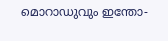മൊറാഡുവും ഇന്തോ-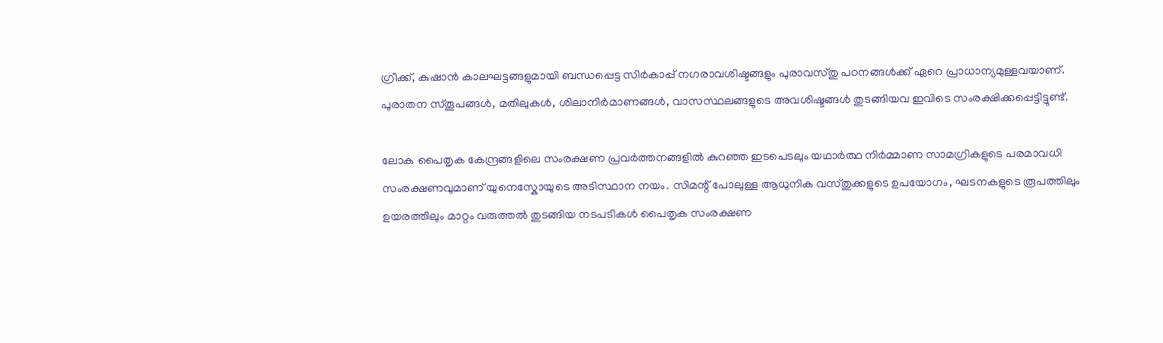ഗ്രീക്ക്, കുഷാൻ കാലഘട്ടങ്ങളുമായി ബന്ധപ്പെട്ട സിർകാപ്പ് നഗരാവശിഷ്ടങ്ങളും പുരാവസ്തു പഠനങ്ങൾക്ക് ഏറെ പ്രാധാന്യമുള്ളവയാണ്. പുരാതന സ്തൂപങ്ങൾ, മതിലുകൾ, ശിലാനിർമാണങ്ങൾ, വാസസ്ഥലങ്ങളുടെ അവശിഷ്ടങ്ങൾ തുടങ്ങിയവ ഇവിടെ സംരക്ഷിക്കപ്പെട്ടിട്ടുണ്ട്.

ലോക പൈതൃക കേന്ദ്രങ്ങളിലെ സംരക്ഷണ പ്രവർത്തനങ്ങളിൽ കുറഞ്ഞ ഇടപെടലും യഥാർത്ഥ നിർമ്മാണ സാമഗ്രികളുടെ പരമാവധി സംരക്ഷണവുമാണ് യുനെസ്കോയുടെ അടിസ്ഥാന നയം. സിമന്റ് പോലുള്ള ആധുനിക വസ്തുക്കളുടെ ഉപയോഗം, ഘടനകളുടെ രൂപത്തിലും ഉയരത്തിലും മാറ്റം വരുത്തൽ തുടങ്ങിയ നടപടികൾ പൈതൃക സംരക്ഷണ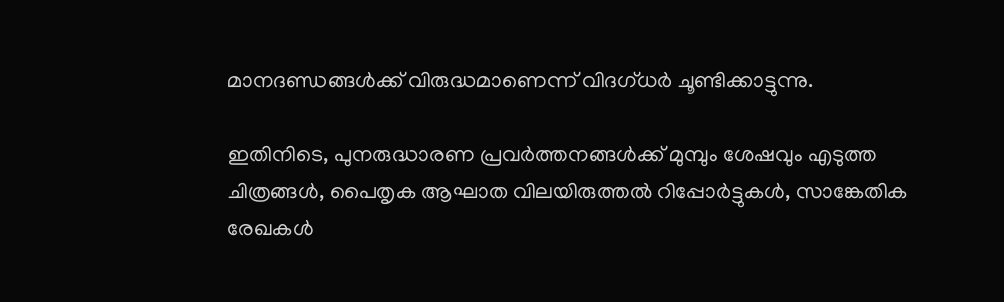മാനദണ്ഡങ്ങൾക്ക് വിരുദ്ധമാണെന്ന് വിദഗ്ധർ ചൂണ്ടിക്കാട്ടുന്നു.

ഇതിനിടെ, പുനരുദ്ധാരണ പ്രവർത്തനങ്ങൾക്ക് മുമ്പും ശേഷവും എടുത്ത ചിത്രങ്ങൾ, പൈതൃക ആഘാത വിലയിരുത്തൽ റിപ്പോർട്ടുകൾ, സാങ്കേതിക രേഖകൾ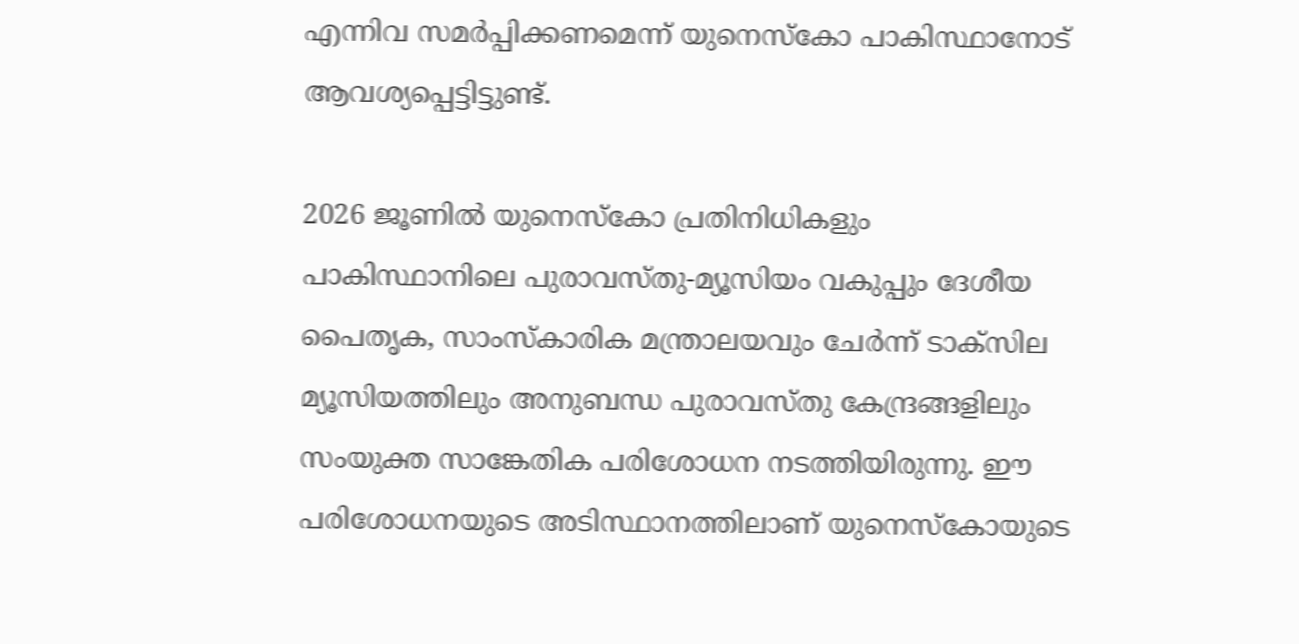എന്നിവ സമർപ്പിക്കണമെന്ന് യുനെസ്കോ പാകിസ്ഥാനോട് ആവശ്യപ്പെട്ടിട്ടുണ്ട്.

2026 ജൂണിൽ യുനെസ്കോ പ്രതിനിധികളും പാകിസ്ഥാനിലെ പുരാവസ്തു-മ്യൂസിയം വകുപ്പും ദേശീയ പൈതൃക, സാംസ്കാരിക മന്ത്രാലയവും ചേർന്ന് ടാക്‌സില മ്യൂസിയത്തിലും അനുബന്ധ പുരാവസ്തു കേന്ദ്രങ്ങളിലും സംയുക്ത സാങ്കേതിക പരിശോധന നടത്തിയിരുന്നു. ഈ പരിശോധനയുടെ അടിസ്ഥാനത്തിലാണ് യുനെസ്കോയുടെ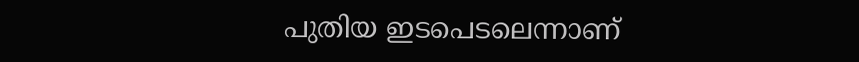പുതിയ ഇടപെടലെന്നാണ്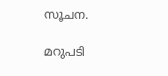സൂചന.

മറുപടി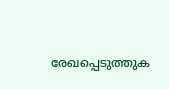രേഖപ്പെടുത്തുക